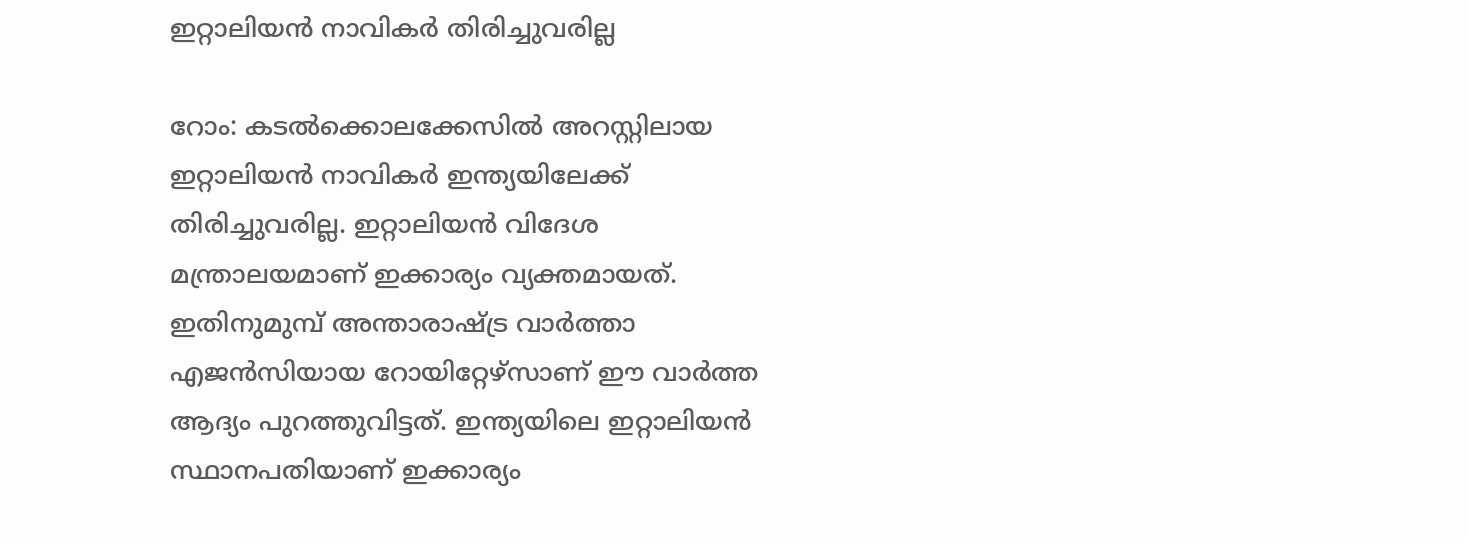ഇറ്റാലിയന്‍ നാവികര്‍ തിരിച്ചുവരില്ല

റോം: കടല്‍ക്കൊലക്കേസില്‍ അറസ്റ്റിലായ ഇറ്റാലിയന്‍ നാവികര്‍ ഇന്ത്യയിലേക്ക് തിരിച്ചുവരില്ല. ഇറ്റാലിയന്‍ വിദേശ മന്ത്രാലയമാണ് ഇക്കാര്യം വ്യക്തമായത്. ഇതിനുമുമ്പ് അന്താരാഷ്ട്ര വാര്‍ത്താ എജന്‍സിയായ റോയിറ്റേഴ്‌സാണ് ഈ വാര്‍ത്ത ആദ്യം പുറത്തുവിട്ടത്. ഇന്ത്യയിലെ ഇറ്റാലിയന്‍ സ്ഥാനപതിയാണ് ഇക്കാര്യം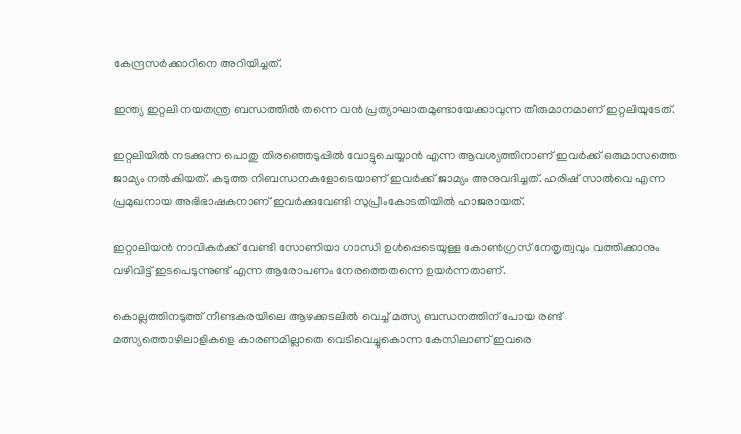കേന്ദ്രസര്‍ക്കാറിനെ അറിയിച്ചത്.

ഇന്ത്യ ഇറ്റലി നയതന്ത്ര ബന്ധത്തില്‍ തന്നെ വന്‍ പ്രത്യാഘാതമുണ്ടായേക്കാവുന്ന തീരുമാനമാണ് ഇറ്റലിയുടേത്.

ഇറ്റലിയില്‍ നടക്കുന്ന പൊതു തിരഞ്ഞെടുപ്പില്‍ വോട്ടുചെയ്യാന്‍ എന്ന ആവശ്യത്തിനാണ് ഇവര്‍ക്ക് ഒരുമാസത്തെ ജാമ്യം നല്‍കിയത്. കടുത്ത നിബന്ധനകളോടെയാണ് ഇവര്‍ക്ക് ജാമ്യം അനുവദിച്ചത്. ഹരിഷ് സാല്‍വെ എന്ന പ്രമുഖനായ അഭിഭാഷകനാണ് ഇവര്‍ക്കുവേണ്ടി സുപ്രീംകോടതിയില്‍ ഹാജരായത്.

ഇറ്റാലിയന്‍ നാവികര്‍ക്ക് വേണ്ടി സോണിയാ ഗാന്ധി ഉള്‍പ്പെടെയുള്ള കോണ്‍ഗ്രസ് നേതൃത്വവും വത്തിക്കാനും വഴിവിട്ട് ഇടപെടുന്നുണ്ട് എന്ന ആരോപണം നേരത്തെതന്നെ ഉയര്‍ന്നതാണ്.

കൊല്ലത്തിനടുത്ത് നീണ്ടകരയിലെ ആഴക്കടലില്‍ വെച്ച് മത്സ്യ ബന്ധനത്തിന് പോയ രണ്ട് മത്സ്യത്തൊഴിലാളികളെ കാരണമില്ലാതെ വെടിവെച്ചുകൊന്ന കേസിലാണ് ഇവരെ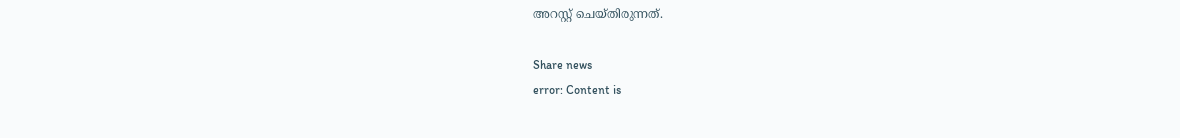അറസ്റ്റ് ചെയ്തിരുന്നത്.

Share news
error: Content is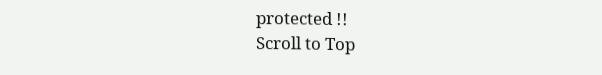protected !!
Scroll to Top